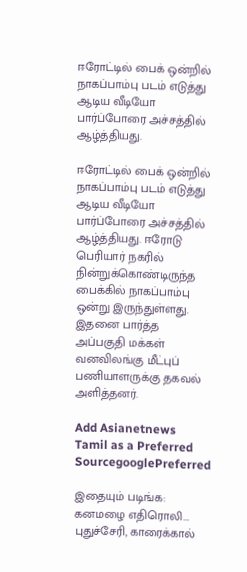ஈரோட்டில் பைக் ஒன்றில் நாகப்பாம்பு படம் எடுத்து ஆடிய வீடியோ பார்ப்போரை அச்சத்தில் ஆழ்த்தியது.

ஈரோட்டில் பைக் ஒன்றில் நாகப்பாம்பு படம் எடுத்து ஆடிய வீடியோ பார்ப்போரை அச்சத்தில் ஆழ்த்தியது. ஈரோடு பெரியார் நகரில் நின்றுக்கொண்டிருந்த பைக்கில் நாகப்பாம்பு ஒன்று இருந்துள்ளது. இதனை பார்த்த அப்பகுதி மக்கள் வனவிலங்கு மீட்புப் பணியாளருக்கு தகவல் அளித்தனர்.

Add Asianetnews Tamil as a Preferred SourcegooglePreferred

இதையும் படிங்க: கனமழை எதிரொலி... புதுச்சேரி, காரைக்கால்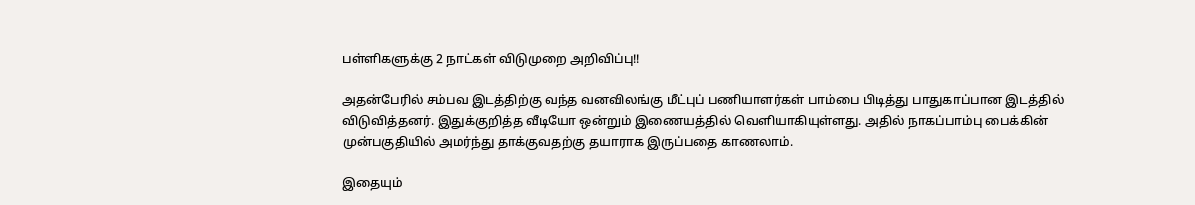பள்ளிகளுக்கு 2 நாட்கள் விடுமுறை அறிவிப்பு!!

அதன்பேரில் சம்பவ இடத்திற்கு வந்த வனவிலங்கு மீட்புப் பணியாளர்கள் பாம்பை பிடித்து பாதுகாப்பான இடத்தில் விடுவித்தனர். இதுக்குறித்த வீடியோ ஒன்றும் இணையத்தில் வெளியாகியுள்ளது. அதில் நாகப்பாம்பு பைக்கின் முன்பகுதியில் அமர்ந்து தாக்குவதற்கு தயாராக இருப்பதை காணலாம்.

இதையும்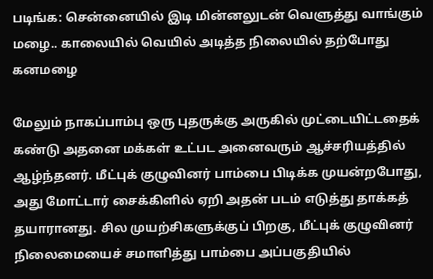படிங்க: சென்னையில் இடி மின்னலுடன் வெளுத்து வாங்கும் மழை.. காலையில் வெயில் அடித்த நிலையில் தற்போது கனமழை

மேலும் நாகப்பாம்பு ஒரு புதருக்கு அருகில் முட்டையிட்டதைக் கண்டு அதனை மக்கள் உட்பட அனைவரும் ஆச்சரியத்தில் ஆழ்ந்தனர். மீட்புக் குழுவினர் பாம்பை பிடிக்க முயன்றபோது, அது மோட்டார் சைக்கிளில் ஏறி அதன் படம் எடுத்து தாக்கத் தயாரானது. சில முயற்சிகளுக்குப் பிறகு, மீட்புக் குழுவினர் நிலைமையைச் சமாளித்து பாம்பை அப்பகுதியில்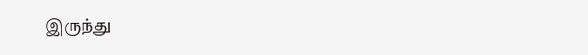இருந்து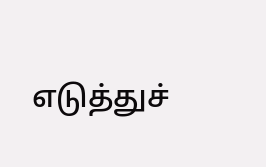எடுத்துச்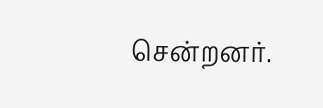சென்றனர்.